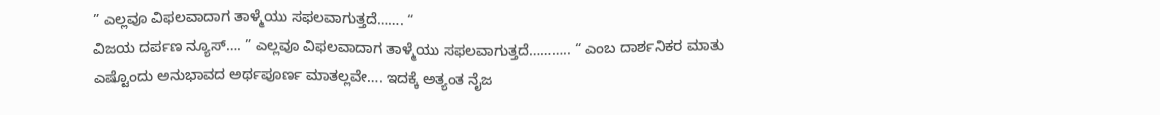” ಎಲ್ಲವೂ ವಿಫಲವಾದಾಗ ತಾಳ್ಮೆಯು ಸಫಲವಾಗುತ್ತದೆ……. “
ವಿಜಯ ದರ್ಪಣ ನ್ಯೂಸ್…. ” ಎಲ್ಲವೂ ವಿಫಲವಾದಾಗ ತಾಳ್ಮೆಯು ಸಫಲವಾಗುತ್ತದೆ……….. “ ಎಂಬ ದಾರ್ಶನಿಕರ ಮಾತು ಎಷ್ಟೊಂದು ಅನುಭಾವದ ಅರ್ಥಪೂರ್ಣ ಮಾತಲ್ಲವೇ…. ಇದಕ್ಕೆ ಅತ್ಯಂತ ನೈಜ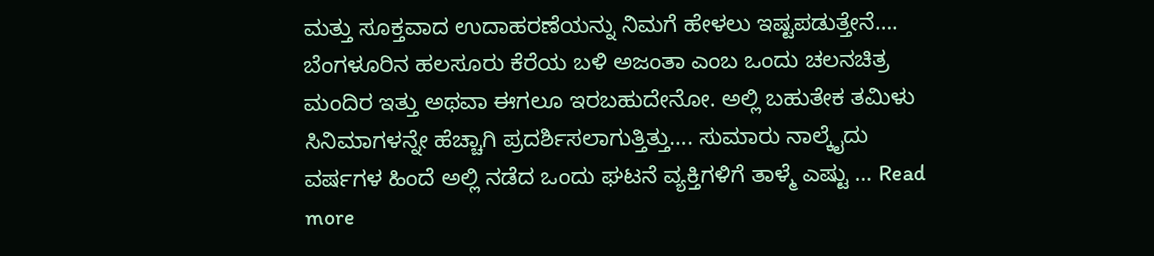ಮತ್ತು ಸೂಕ್ತವಾದ ಉದಾಹರಣೆಯನ್ನು ನಿಮಗೆ ಹೇಳಲು ಇಷ್ಟಪಡುತ್ತೇನೆ…. ಬೆಂಗಳೂರಿನ ಹಲಸೂರು ಕೆರೆಯ ಬಳಿ ಅಜಂತಾ ಎಂಬ ಒಂದು ಚಲನಚಿತ್ರ ಮಂದಿರ ಇತ್ತು ಅಥವಾ ಈಗಲೂ ಇರಬಹುದೇನೋ. ಅಲ್ಲಿ ಬಹುತೇಕ ತಮಿಳು ಸಿನಿಮಾಗಳನ್ನೇ ಹೆಚ್ಚಾಗಿ ಪ್ರದರ್ಶಿಸಲಾಗುತ್ತಿತ್ತು…. ಸುಮಾರು ನಾಲ್ಕೈದು ವರ್ಷಗಳ ಹಿಂದೆ ಅಲ್ಲಿ ನಡೆದ ಒಂದು ಘಟನೆ ವ್ಯಕ್ತಿಗಳಿಗೆ ತಾಳ್ಮೆ ಎಷ್ಟು … Read more